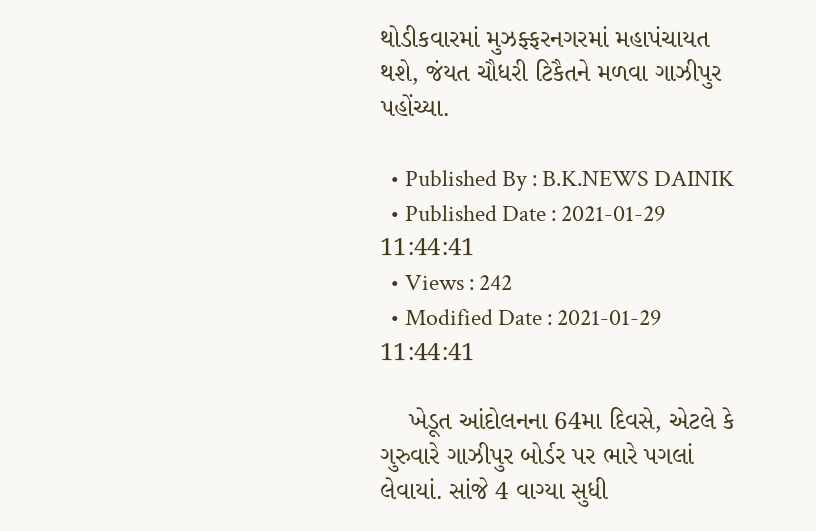થોડીકવારમાં મુઝફ્ફરનગરમાં મહાપંચાયત થશે, જંયત ચૌધરી ટિકૈતને મળવા ગાઝીપુર પહોંચ્યા.

  • Published By : B.K.NEWS DAINIK
  • Published Date : 2021-01-29 11:44:41
  • Views : 242
  • Modified Date : 2021-01-29 11:44:41

    ખેડૂત આંદોલનના 64મા દિવસે, એટલે કે ગુરુવારે ગાઝીપુર બોર્ડર પર ભારે પગલાં લેવાયાં. સાંજે 4 વાગ્યા સુધી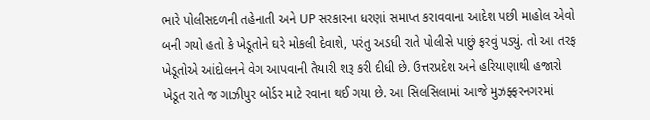ભારે પોલીસદળની તહેનાતી અને UP સરકારના ધરણાં સમાપ્ત કરાવવાના આદેશ પછી માહોલ એવો બની ગયો હતો કે ખેડૂતોને ઘરે મોકલી દેવાશે, પરંતુ અડધી રાતે પોલીસે પાછું ફરવું પડ્યું. તો આ તરફ ખેડૂતોએ આંદોલનને વેગ આપવાની તૈયારી શરૂ કરી દીધી છે. ઉત્તરપ્રદેશ અને હરિયાણાથી હજારો ખેડૂત રાતે જ ગાઝીપુર બોર્ડર માટે રવાના થઈ ગયા છે. આ સિલસિલામાં આજે મુઝફ્ફરનગરમાં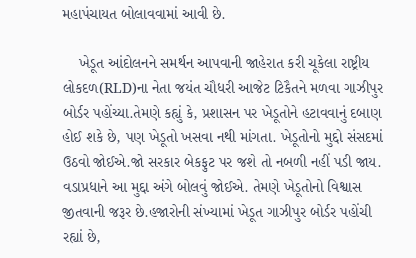મહાપંચાયત બોલાવવામાં આવી છે.

    ખેડૂત આંદોલનને સમર્થન આપવાની જાહેરાત કરી ચૂકેલા રાષ્ટ્રીય લોકદળ(RLD)ના નેતા જયંત ચૌધરી આજેટ ટિકૈતને મળવા ગાઝીપુર બોર્ડર પહોંચ્યા.તેમણે કહ્યું કે, પ્રશાસન પર ખેડૂતોને હટાવવાનું દબાણ હોઈ શકે છે, પણ ખેડૂતો ખસવા નથી માંગતા. ખેડૂતોનો મુદ્દો સંસદમાં ઉઠવો જોઈએ.જો સરકાર બેકફુટ પર જશે તો નબળી નહીં પડી જાય. વડાપ્રધાને આ મુદ્દા અંગે બોલવું જોઈએ. તેમણે ખેડૂતોનો વિશ્વાસ જીતવાની જરૂર છે.હજારોની સંખ્યામાં ખેડૂત ગાઝીપુર બોર્ડર પહોંચી રહ્યાં છે,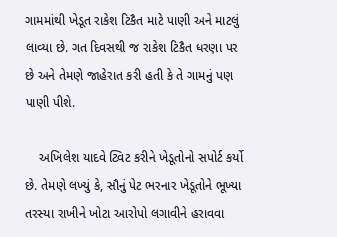ગામમાંથી ખેડૂત રાકેશ ટિકૈત માટે પાણી અને માટલું લાવ્યા છે. ગત દિવસથી જ રાકેશ ટિકૈત ધરણા પર છે અને તેમણે જાહેરાત કરી હતી કે તે ગામનું પણ પાણી પીશે.

    અખિલેશ યાદવે ટ્વિટ કરીને ખેડૂતોનો સપોર્ટ કર્યો છે. તેમણે લખ્યું કે, સૌનું પેટ ભરનાર ખેડૂતોને ભૂખ્યા તરસ્યા રાખીને ખોટા આરોપો લગાવીને હરાવવા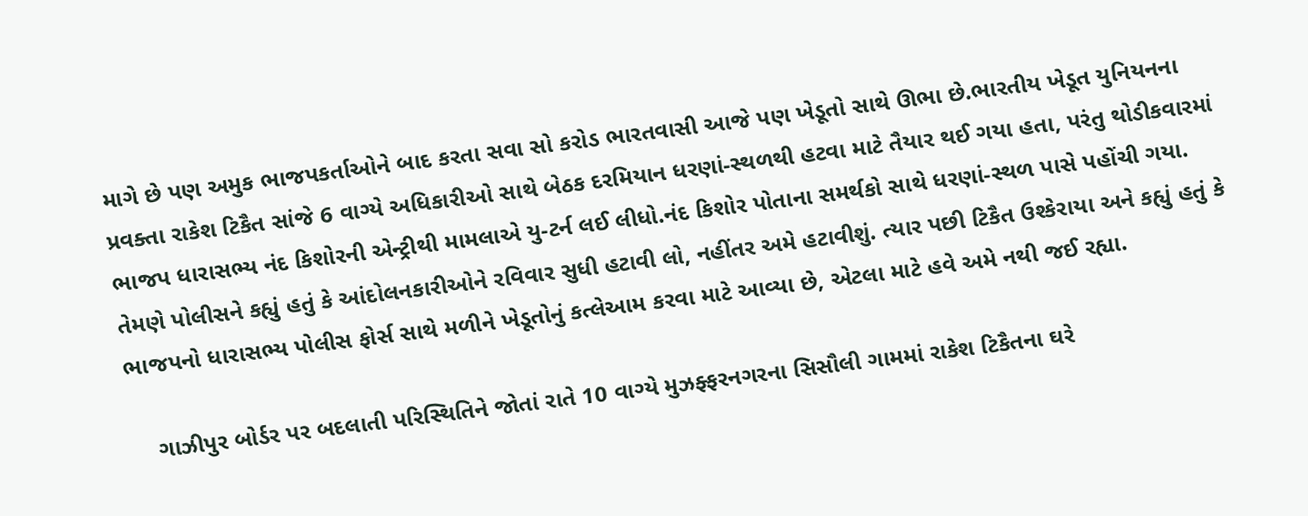માગે છે પણ અમુક ભાજપકર્તાઓને બાદ કરતા સવા સો કરોડ ભારતવાસી આજે પણ ખેડૂતો સાથે ઊભા છે.ભારતીય ખેડૂત યુનિયનના પ્રવક્તા રાકેશ ટિકૈત સાંજે 6 વાગ્યે અધિકારીઓ સાથે બેઠક દરમિયાન ધરણાં-સ્થળથી હટવા માટે તૈયાર થઈ ગયા હતા, પરંતુ થોડીકવારમાં ભાજપ ધારાસભ્ય નંદ કિશોરની એન્ટ્રીથી મામલાએ યુ-ટર્ન લઈ લીધો.નંદ કિશોર પોતાના સમર્થકો સાથે ધરણાં-સ્થળ પાસે પહોંચી ગયા. તેમણે પોલીસને કહ્યું હતું કે આંદોલનકારીઓને રવિવાર સુધી હટાવી લો, નહીંતર અમે હટાવીશું. ત્યાર પછી ટિકૈત ઉશ્કેરાયા અને કહ્યું હતું કે ભાજપનો ધારાસભ્ય પોલીસ ફોર્સ સાથે મળીને ખેડૂતોનું કત્લેઆમ કરવા માટે આવ્યા છે, એટલા માટે હવે અમે નથી જઈ રહ્યા.

    ગાઝીપુર બોર્ડર પર બદલાતી પરિસ્થિતિને જોતાં રાતે 10 વાગ્યે મુઝફ્ફરનગરના સિસૌલી ગામમાં રાકેશ ટિકૈતના ઘરે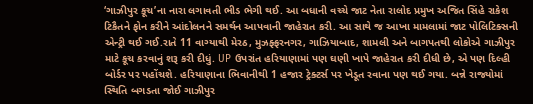‘ગાઝીપુર કૂચ’ના નારા લગાવતી ભીડ ભેગી થઈ. આ બધાની વચ્ચે જાટ નેતા રાલોદ પ્રમુખ અજિત સિંહે રાકેશ ટિકૈતને ફોન કરીને આંદોલનને સમર્થન આપવાની જાહેરાત કરી. આ સાથે જ આખા મામલામાં જાટ પોલિટિક્સની એન્ટ્રી થઈ ગઈ.રાતે 11 વાગ્યાથી મેરઠ, મુઝફ્ફરનગર, ગાઝિયાબાદ, શામલી અને બાગપતથી લોકોએ ગાઝીપુર માટે કૂચ કરવાનું શરૂ કરી દીધું. UP ઉપરાંત હરિયાણામાં પણ ઘણી ખાપે જાહેરાત કરી દીધી છે, એ પણ દિલ્હી બોર્ડર પર પહોંચશે. હરિયાણાના ભિવાનીથી 1 હજાર ટ્રેક્ટર્સ પર ખેડૂત રવાના પણ થઈ ગયા. બન્ને રાજ્યોમાં સ્થિતિ બગડતા જોઈ ગાઝીપુર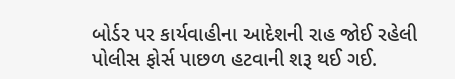બોર્ડર પર કાર્યવાહીના આદેશની રાહ જોઈ રહેલી પોલીસ ફોર્સ પાછળ હટવાની શરૂ થઈ ગઈ.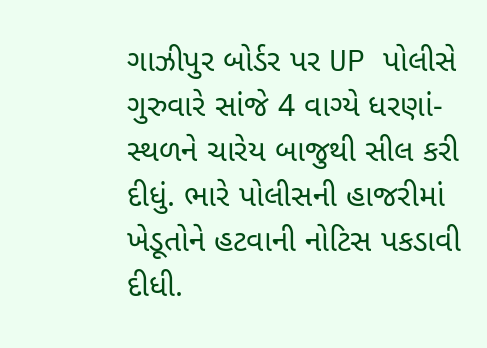ગાઝીપુર બોર્ડર પર UP પોલીસે ગુરુવારે સાંજે 4 વાગ્યે ધરણાં-સ્થળને ચારેય બાજુથી સીલ કરી દીધું. ભારે પોલીસની હાજરીમાં ખેડૂતોને હટવાની નોટિસ પકડાવી દીધી.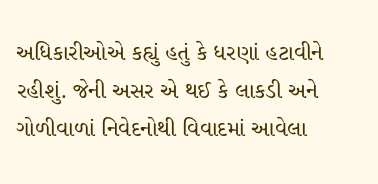અધિકારીઓએ કહ્યું હતું કે ધરણાં હટાવીને રહીશું. જેની અસર એ થઈ કે લાકડી અને ગોળીવાળાં નિવેદનોથી વિવાદમાં આવેલા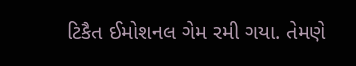ટિકૈત ઈમોશનલ ગેમ રમી ગયા. તેમણે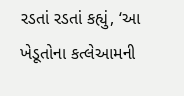રડતાં રડતાં કહ્યું, ‘આ ખેડૂતોના કત્લેઆમની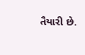તૈયારી છે.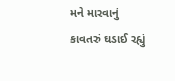મને મારવાનું કાવતરું ઘડાઈ રહ્યું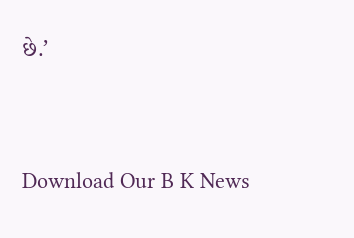છે.’




Download Our B K News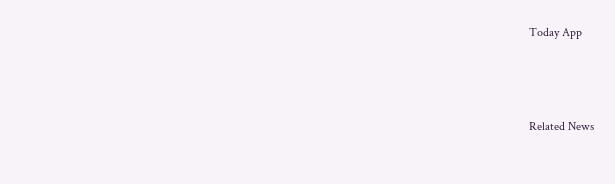Today App



Related News